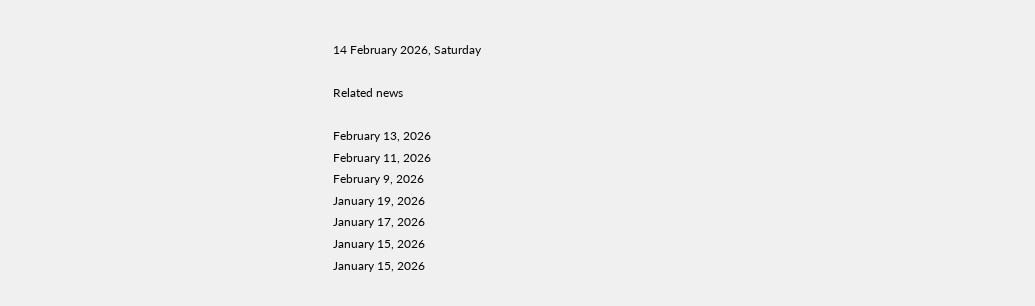14 February 2026, Saturday

Related news

February 13, 2026
February 11, 2026
February 9, 2026
January 19, 2026
January 17, 2026
January 15, 2026
January 15, 2026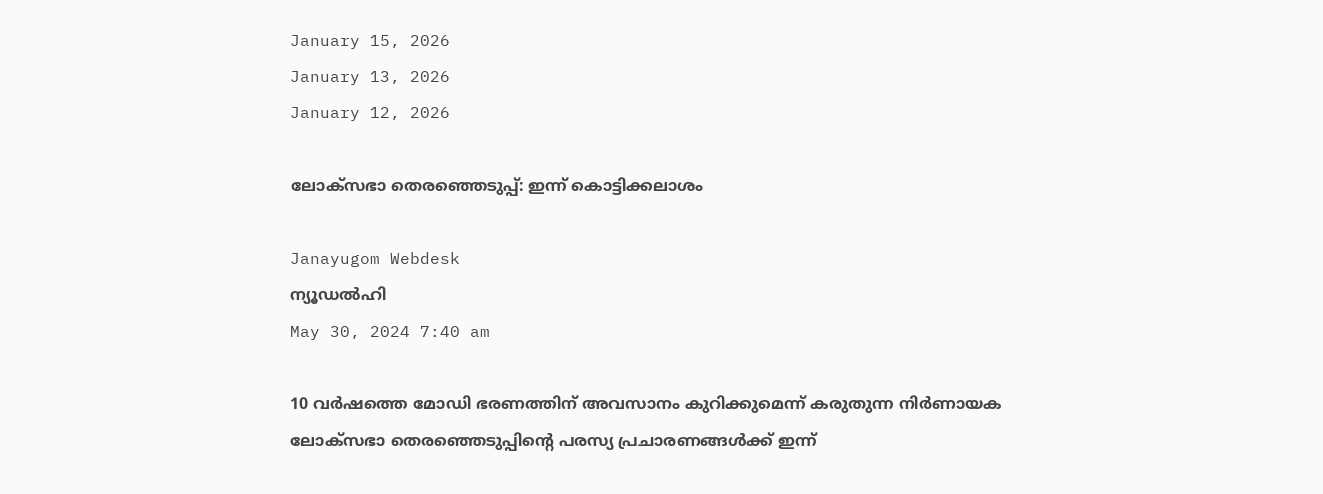January 15, 2026
January 13, 2026
January 12, 2026

ലോക്‌സഭാ തെരഞ്ഞെടുപ്പ്: ഇന്ന് കൊട്ടിക്കലാശം

Janayugom Webdesk
ന്യൂഡല്‍ഹി
May 30, 2024 7:40 am

10 വര്‍ഷത്തെ മോഡി ഭരണത്തിന് അവസാനം കുറിക്കുമെന്ന് കരുതുന്ന നിര്‍ണായക ലോക്‌സഭാ തെരഞ്ഞെടുപ്പിന്റെ പരസ്യ പ്രചാരണങ്ങള്‍ക്ക് ഇന്ന്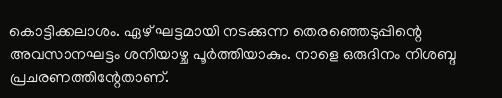കൊട്ടിക്കലാശം. ഏഴ് ഘട്ടമായി നടക്കുന്ന തെരഞ്ഞെടുപ്പിന്റെ അവസാനഘട്ടം ശനിയാഴ്ച പൂര്‍ത്തിയാകും. നാളെ ഒരുദിനം നിശബ്ദ പ്രചരണത്തിന്റേതാണ്.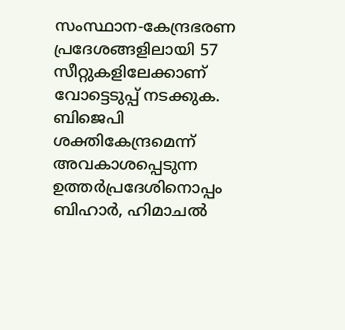സംസ്ഥാന‑കേന്ദ്രഭരണ പ്രദേശങ്ങളിലായി 57 സീറ്റുകളിലേക്കാണ് വോട്ടെടുപ്പ് നടക്കുക. ബിജെപി ശക്തികേന്ദ്രമെന്ന് അവകാശപ്പെടുന്ന ഉത്തര്‍പ്രദേശിനൊപ്പം ബിഹാര്‍, ഹിമാചല്‍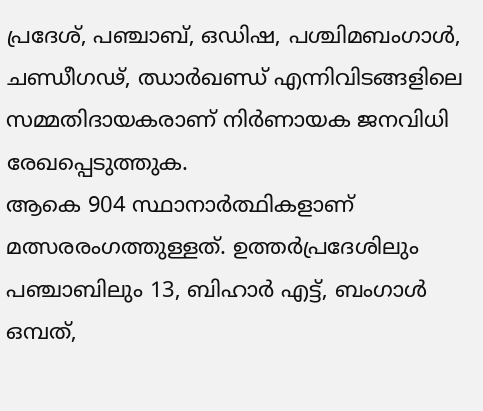പ്രദേശ്, പഞ്ചാബ്, ഒഡിഷ, പശ്ചിമബംഗാള്‍, ചണ്ഡീഗഢ്, ഝാര്‍ഖണ്ഡ് എന്നിവിടങ്ങളിലെ സമ്മതിദായകരാണ് നിര്‍ണായക ജനവിധി രേഖപ്പെടുത്തുക.
ആകെ 904 സ്ഥാനാര്‍ത്ഥികളാണ് മത്സരരംഗത്തുള്ളത്. ഉത്തര്‍പ്രദേശിലും പഞ്ചാബിലും 13, ബിഹാര്‍ എട്ട്, ബംഗാള്‍ ഒമ്പത്,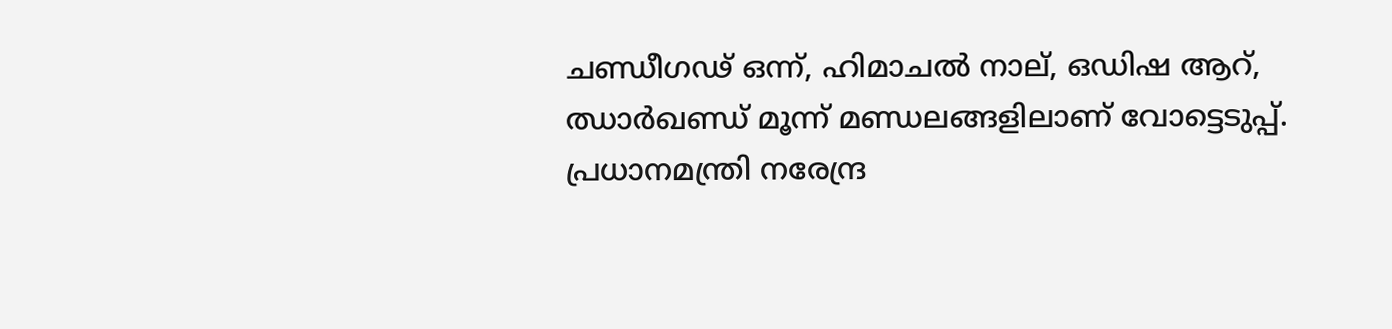ചണ്ഡീഗഢ് ഒന്ന്, ഹിമാചല്‍ നാല്, ഒഡിഷ ആറ്, ഝാര്‍ഖണ്ഡ് മൂന്ന് മണ്ഡലങ്ങളിലാണ് വോട്ടെടുപ്പ്. പ്രധാനമന്ത്രി നരേന്ദ്ര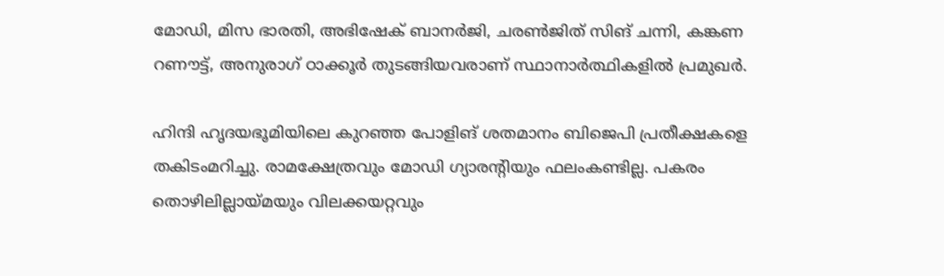മോഡി, മിസ ഭാരതി, അഭിഷേക് ബാനര്‍ജി, ചരണ്‍ജിത് സിങ് ചന്നി, കങ്കണ റണൗട്ട്, അനുരാഗ് ഠാക്കൂര്‍ തുടങ്ങിയവരാണ് സ്ഥാനാര്‍ത്ഥികളില്‍ പ്രമുഖര്‍.

ഹിന്ദി ഹൃദയഭൂമിയിലെ കുറഞ്ഞ പോളിങ് ശതമാനം ബിജെപി പ്രതീക്ഷകളെ തകിടംമറിച്ചു. രാമക്ഷേത്രവും മോഡി ഗ്യാരന്റിയും ഫലംകണ്ടില്ല. പകരം തൊഴിലില്ലായ്മയും വിലക്കയറ്റവും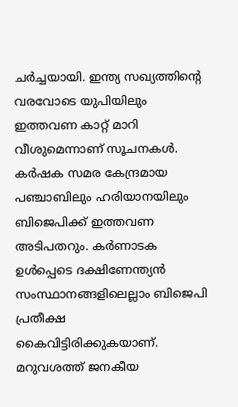ചര്‍ച്ചയായി. ഇന്ത്യ സഖ്യത്തിന്റെ വരവോടെ യുപിയിലും ഇത്തവണ കാറ്റ് മാറി വീശുമെന്നാണ് സൂചനകള്‍. കര്‍ഷക സമര കേന്ദ്രമായ പഞ്ചാബിലും ഹരിയാനയിലും ബിജെപിക്ക് ഇത്തവണ അടിപതറും. കര്‍ണാടക ഉള്‍പ്പെടെ ദക്ഷിണേന്ത്യന്‍ സംസ്ഥാനങ്ങളിലെല്ലാം ബിജെപി പ്രതീക്ഷ കൈവിട്ടിരിക്കുകയാണ്. മറുവശത്ത് ജനകീയ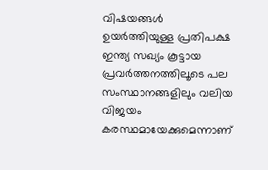വിഷയങ്ങള്‍ ഉയര്‍ത്തിയുള്ള പ്രതിപക്ഷ ഇന്ത്യ സഖ്യം കൂട്ടായ പ്രവര്‍ത്തനത്തിലൂടെ പല സംസ്ഥാനങ്ങളിലും വലിയ വിജയം കരസ്ഥമായേക്കുമെന്നാണ്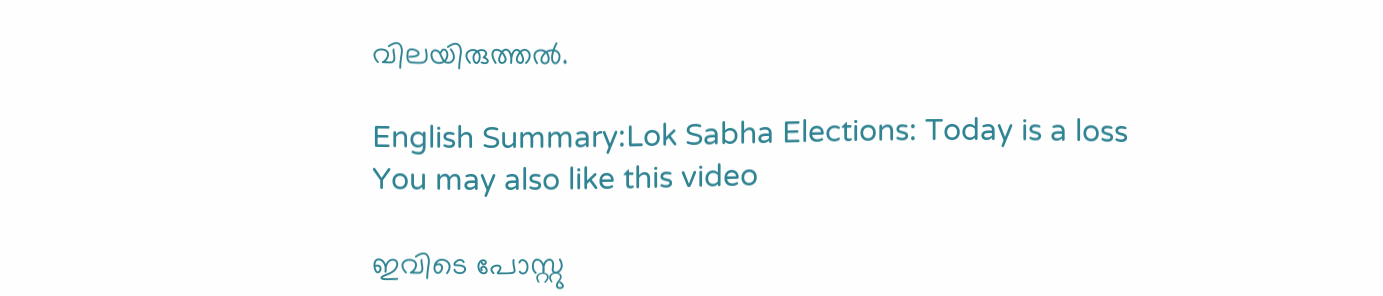വിലയിരുത്തല്‍.

English Summary:Lok Sabha Elections: Today is a loss
You may also like this video

ഇവിടെ പോസ്റ്റു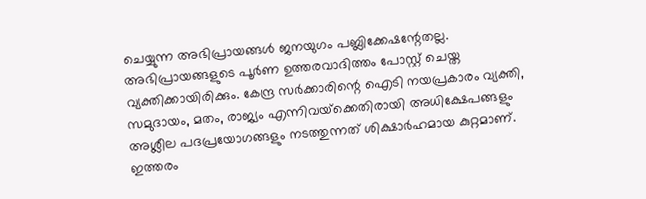ചെയ്യുന്ന അഭിപ്രായങ്ങള്‍ ജനയുഗം പബ്ലിക്കേഷന്റേതല്ല. അഭിപ്രായങ്ങളുടെ പൂര്‍ണ ഉത്തരവാദിത്തം പോസ്റ്റ് ചെയ്ത വ്യക്തിക്കായിരിക്കും. കേന്ദ്ര സര്‍ക്കാരിന്റെ ഐടി നയപ്രകാരം വ്യക്തി, സമുദായം, മതം, രാജ്യം എന്നിവയ്‌ക്കെതിരായി അധിക്ഷേപങ്ങളും അശ്ലീല പദപ്രയോഗങ്ങളും നടത്തുന്നത് ശിക്ഷാര്‍ഹമായ കുറ്റമാണ്. ഇത്തരം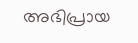അഭിപ്രായ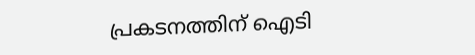പ്രകടനത്തിന് ഐടി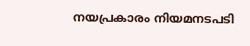നയപ്രകാരം നിയമനടപടി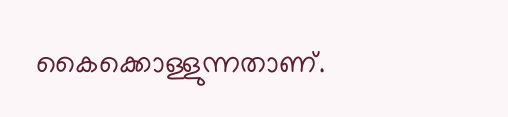കൈക്കൊള്ളുന്നതാണ്.